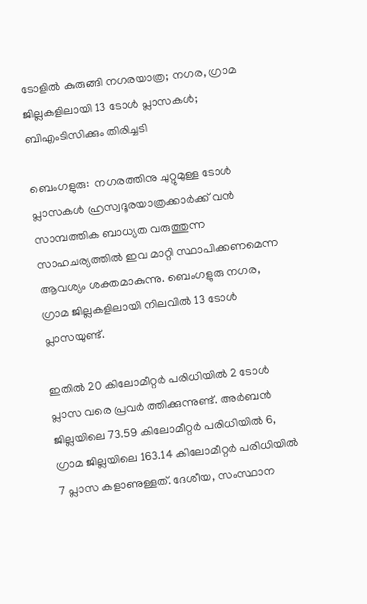ടോളില്‍ കുരുങ്ങി നഗരയാത്ര; നഗര, ഗ്രാമ ജില്ലകളിലായി 13 ടോള്‍ പ്ലാസകള്‍; ബിഎംടിസിക്കും തിരിച്ചടി

ബെംഗളുരു:  നഗരത്തിനു ചുറ്റുമുള്ള ടോള്‍ പ്ലാസകള്‍ ഹ്രസ്വദൂരയാത്രക്കാര്‍ക്ക് വന്‍ സാമ്പത്തിക ബാധ്യത വരുത്തുന്ന സാഹചര്യത്തില്‍ ഇവ മാറ്റി സ്ഥാപിക്കണമെന്ന ആവശ്യം ശക്തമാകുന്നു. ബെംഗളുരു നഗര, ഗ്രാമ ജില്ലകളിലായി നിലവില്‍ 13 ടോള്‍ പ്ലാസയുണ്ട്.

ഇതില്‍ 20 കിലോമീറ്റര്‍ പരിധിയില്‍ 2 ടോള്‍ പ്ലാസ വരെ പ്രവര്‍ ത്തിക്കുന്നുണ്ട്. അര്‍ബന്‍ ജില്ലയിലെ 73.59 കിലോമീറ്റര്‍ പരിധിയില്‍ 6, ഗ്രാമ ജില്ലയിലെ 163.14 കിലോമീറ്റര്‍ പരിധിയില്‍ 7 പ്ലാസ കളാണുള്ളത്. ദേശീയ, സംസ്ഥാന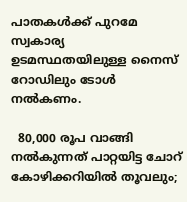പാതകള്‍ക്ക് പുറമേ സ്വകാര്യ ഉടമസ്ഥതയിലുള്ള നൈസ് റോഡിലും ടോള്‍ നല്‍കണം.

  80,000 രൂപ വാങ്ങി നൽകുന്നത് പാറ്റയിട്ട ചോറ് കോഴിക്കറിയിൽ തൂവലും;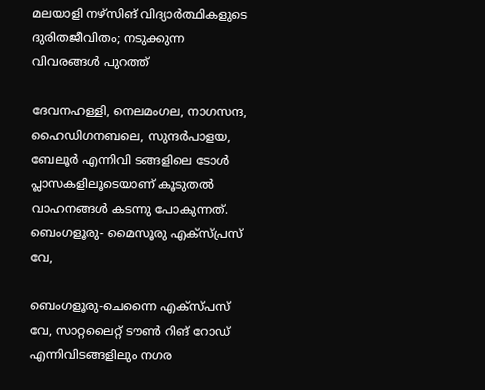മലയാളി നഴ്സിങ് വിദ്യാർത്ഥികളുടെ ദുരിതജീവിതം; നടുക്കുന്ന വിവരങ്ങൾ പുറത്ത്

ദേവനഹള്ളി, നെലമംഗല, നാഗസന്ദ, ഹൈഡിഗനബലെ, സുന്ദര്‍പാളയ, ബേലൂര്‍ എന്നിവി ടങ്ങളിലെ ടോള്‍ പ്ലാസകളിലൂടെയാണ് കൂടുതല്‍ വാഹനങ്ങള്‍ കടന്നു പോകുന്നത്. ബെംഗളൂരു- മൈസൂരു എക്‌സ്പ്രസ് വേ,

ബെംഗളൂരു-ചെന്നൈ എക്‌സ്പസ് വേ, സാറ്റലൈറ്റ് ടൗണ്‍ റിങ് റോഡ് എന്നിവിടങ്ങളിലും നഗര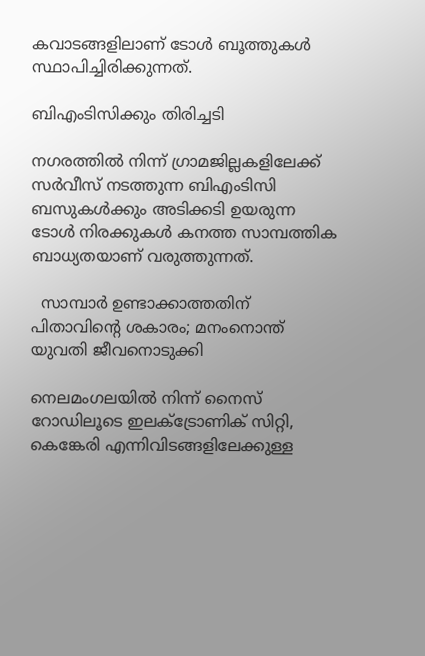കവാടങ്ങളിലാണ് ടോള്‍ ബൂത്തുകള്‍ സ്ഥാപിച്ചിരിക്കുന്നത്.

ബിഎംടിസിക്കും തിരിച്ചടി

നഗരത്തില്‍ നിന്ന് ഗ്രാമജില്ലകളിലേക്ക് സര്‍വീസ് നടത്തുന്ന ബിഎംടിസി ബസുകള്‍ക്കും അടിക്കടി ഉയരുന്ന ടോള്‍ നിരക്കുകള്‍ കനത്ത സാമ്പത്തിക ബാധ്യതയാണ് വരുത്തുന്നത്.

  സാമ്പാർ ഉണ്ടാക്കാത്തതിന് പിതാവിന്റെ ശകാരം; മനംനൊന്ത് യുവതി ജീവനൊടുക്കി

നെലമംഗലയില്‍ നിന്ന് നൈസ് റോഡിലൂടെ ഇലക്ട്രോണിക് സിറ്റി, കെങ്കേരി എന്നിവിടങ്ങളിലേക്കുള്ള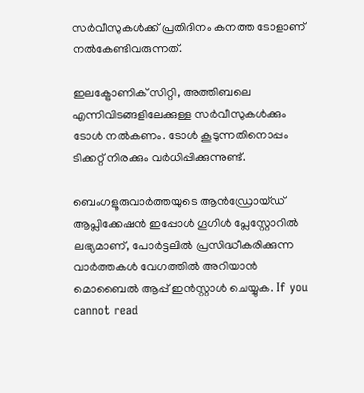സര്‍വീസുകള്‍ക്ക് പ്രതിദിനം കനത്ത ടോളാണ് നല്‍കേണ്ടിവരുന്നത്.

ഇലക്ട്രോണിക് സിറ്റി, അത്തിബലെ എന്നിവിടങ്ങളിലേക്കുള്ള സര്‍വീസുകള്‍ക്കും ടോള്‍ നല്‍കണം. ടോള്‍ കൂടുന്നതിനൊപ്പം ടിക്കറ്റ് നിരക്കും വര്‍ധിപ്പിക്കുന്നുണ്ട്.

ബെംഗളൂരുവാർത്തയുടെ ആൻഡ്രോയ്ഡ് ആപ്ലിക്കേഷൻ ഇപ്പോൾ ഗൂഗിൾ പ്ലേസ്റ്റോറിൽ ലഭ്യമാണ്, പോർട്ടലിൽ പ്രസിദ്ധീകരിക്കുന്ന വാർത്തകൾ വേഗത്തിൽ അറിയാൻ മൊബൈൽ ആപ്പ് ഇൻസ്റ്റാൾ ചെയ്യുക. If you cannot read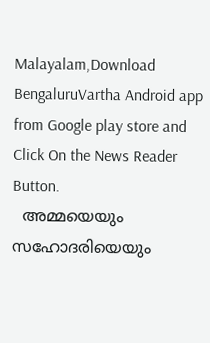Malayalam,Download BengaluruVartha Android app from Google play store and Click On the News Reader Button.
  അമ്മയെയും സഹോദരിയെയും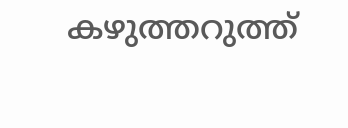കഴുത്തറുത്ത്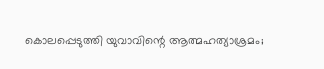കൊലപ്പെടുത്തി യുവാവിന്റെ ആത്മഹത്യാശ്രമം;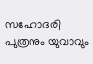സഹോദരി പുത്രനും യുവാവും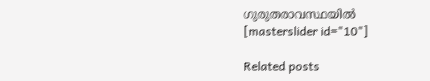ഗുരുതരാവസ്ഥയിൽ
[masterslider id="10"]

Related posts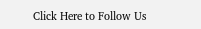Click Here to Follow Us